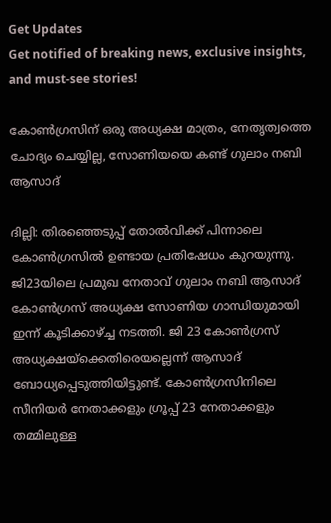Get Updates
Get notified of breaking news, exclusive insights, and must-see stories!

കോണ്‍ഗ്രസിന് ഒരു അധ്യക്ഷ മാത്രം, നേതൃത്വത്തെ ചോദ്യം ചെയ്യില്ല, സോണിയയെ കണ്ട് ഗുലാം നബി ആസാദ്

ദില്ലി: തിരഞ്ഞെടുപ്പ് തോല്‍വിക്ക് പിന്നാലെ കോണ്‍ഗ്രസില്‍ ഉണ്ടായ പ്രതിഷേധം കുറയുന്നു. ജി23യിലെ പ്രമുഖ നേതാവ് ഗുലാം നബി ആസാദ് കോണ്‍ഗ്രസ് അധ്യക്ഷ സോണിയ ഗാന്ധിയുമായി ഇന്ന് കൂടിക്കാഴ്ച്ച നടത്തി. ജി 23 കോണ്‍ഗ്രസ് അധ്യക്ഷയ്‌ക്കെതിരെയല്ലെന്ന് ആസാദ് ബോധ്യപ്പെടുത്തിയിട്ടുണ്ട്. കോണ്‍ഗ്രസിനിലെ സീനിയര്‍ നേതാക്കളും ഗ്രൂപ്പ് 23 നേതാക്കളും തമ്മിലുള്ള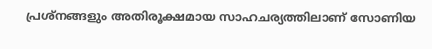പ്രശ്‌നങ്ങളും അതിരൂക്ഷമായ സാഹചര്യത്തിലാണ് സോണിയ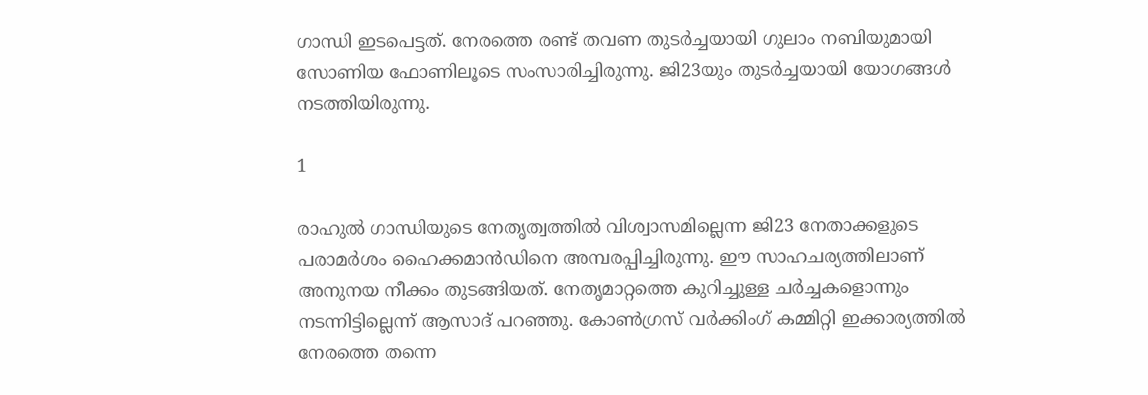ഗാന്ധി ഇടപെട്ടത്. നേരത്തെ രണ്ട് തവണ തുടര്‍ച്ചയായി ഗുലാം നബിയുമായി സോണിയ ഫോണിലൂടെ സംസാരിച്ചിരുന്നു. ജി23യും തുടര്‍ച്ചയായി യോഗങ്ങള്‍ നടത്തിയിരുന്നു.

1

രാഹുല്‍ ഗാന്ധിയുടെ നേതൃത്വത്തില്‍ വിശ്വാസമില്ലെന്ന ജി23 നേതാക്കളുടെ പരാമര്‍ശം ഹൈക്കമാന്‍ഡിനെ അമ്പരപ്പിച്ചിരുന്നു. ഈ സാഹചര്യത്തിലാണ് അനുനയ നീക്കം തുടങ്ങിയത്. നേതൃമാറ്റത്തെ കുറിച്ചുള്ള ചര്‍ച്ചകളൊന്നും നടന്നിട്ടില്ലെന്ന് ആസാദ് പറഞ്ഞു. കോണ്‍ഗ്രസ് വര്‍ക്കിംഗ് കമ്മിറ്റി ഇക്കാര്യത്തില്‍ നേരത്തെ തന്നെ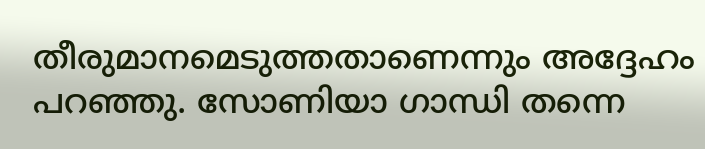തീരുമാനമെടുത്തതാണെന്നും അദ്ദേഹം പറഞ്ഞു. സോണിയാ ഗാന്ധി തന്നെ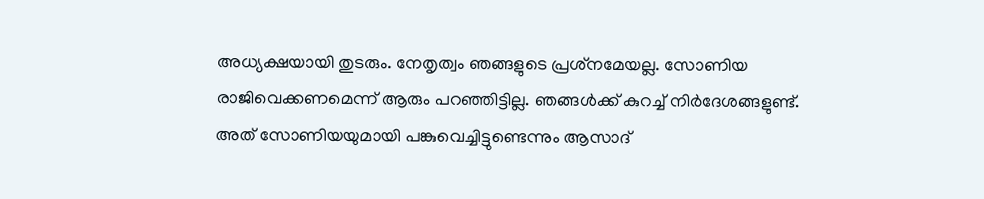അധ്യക്ഷയായി തുടരും. നേതൃത്വം ഞങ്ങളുടെ പ്രശ്‌നമേയല്ല. സോണിയ രാജിവെക്കണമെന്ന് ആരും പറഞ്ഞിട്ടില്ല. ഞങ്ങള്‍ക്ക് കുറച്ച് നിര്‍ദേശങ്ങളുണ്ട്. അത് സോണിയയുമായി പങ്കുവെച്ചിട്ടുണ്ടെന്നും ആസാദ്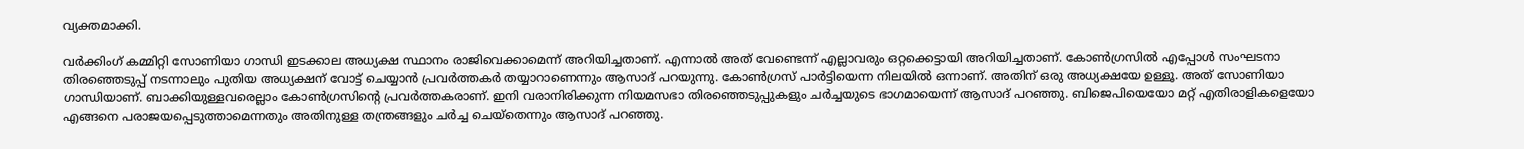വ്യക്തമാക്കി.

വര്‍ക്കിംഗ് കമ്മിറ്റി സോണിയാ ഗാന്ധി ഇടക്കാല അധ്യക്ഷ സ്ഥാനം രാജിവെക്കാമെന്ന് അറിയിച്ചതാണ്. എന്നാല്‍ അത് വേണ്ടെന്ന് എല്ലാവരും ഒറ്റക്കെട്ടായി അറിയിച്ചതാണ്. കോണ്‍ഗ്രസില്‍ എപ്പോള്‍ സംഘടനാ തിരഞ്ഞെടുപ്പ് നടന്നാലും പുതിയ അധ്യക്ഷന് വോട്ട് ചെയ്യാന്‍ പ്രവര്‍ത്തകര്‍ തയ്യാറാണെന്നും ആസാദ് പറയുന്നു. കോണ്‍ഗ്രസ് പാര്‍ട്ടിയെന്ന നിലയില്‍ ഒന്നാണ്. അതിന് ഒരു അധ്യക്ഷയേ ഉള്ളൂ. അത് സോണിയാ ഗാന്ധിയാണ്. ബാക്കിയുള്ളവരെല്ലാം കോണ്‍ഗ്രസിന്റെ പ്രവര്‍ത്തകരാണ്. ഇനി വരാനിരിക്കുന്ന നിയമസഭാ തിരഞ്ഞെടുപ്പുകളും ചര്‍ച്ചയുടെ ഭാഗമായെന്ന് ആസാദ് പറഞ്ഞു. ബിജെപിയെയോ മറ്റ് എതിരാളികളെയോ എങ്ങനെ പരാജയപ്പെടുത്താമെന്നതും അതിനുള്ള തന്ത്രങ്ങളും ചര്‍ച്ച ചെയ്‌തെന്നും ആസാദ് പറഞ്ഞു.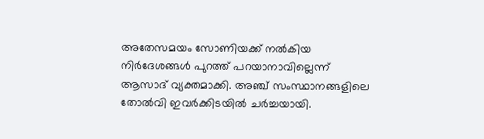അതേസമയം സോണിയക്ക് നല്‍കിയ നിര്‍ദേശങ്ങള്‍ പുറത്ത് പറയാനാവില്ലെന്ന് ആസാദ് വ്യക്തമാക്കി. അഞ്ച് സംസ്ഥാനങ്ങളിലെ തോല്‍വി ഇവര്‍ക്കിടയില്‍ ചര്‍ച്ചയായി.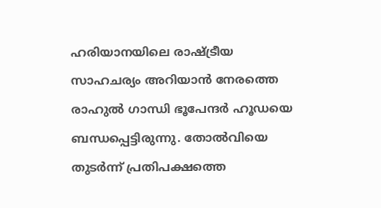ഹരിയാനയിലെ രാഷ്ട്രീയ സാഹചര്യം അറിയാന്‍ നേരത്തെ രാഹുല്‍ ഗാന്ധി ഭൂപേന്ദര്‍ ഹൂഡയെ ബന്ധപ്പെട്ടിരുന്നു. തോല്‍വിയെ തുടര്‍ന്ന് പ്രതിപക്ഷത്തെ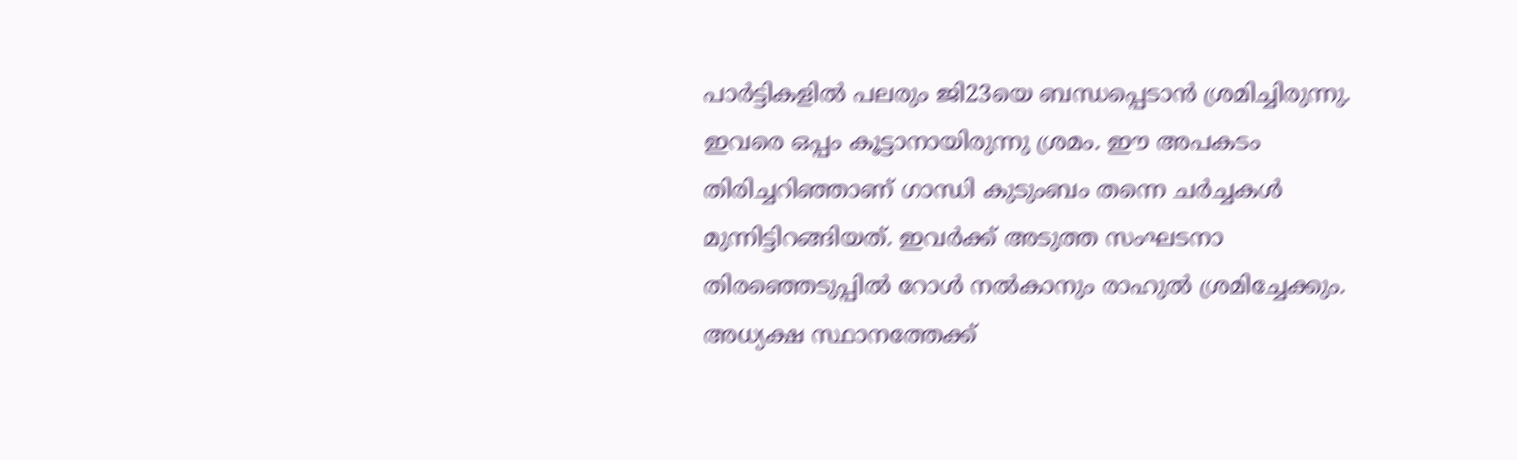പാര്‍ട്ടികളില്‍ പലരും ജി23യെ ബന്ധപ്പെടാന്‍ ശ്രമിച്ചിരുന്നു. ഇവരെ ഒപ്പം കൂട്ടാനായിരുന്നു ശ്രമം. ഈ അപകടം തിരിച്ചറിഞ്ഞാണ് ഗാന്ധി കുടുംബം തന്നെ ചര്‍ച്ചകള്‍ മുന്നിട്ടിറങ്ങിയത്. ഇവര്‍ക്ക് അടുത്ത സംഘടനാ തിരഞ്ഞെടുപ്പില്‍ റോള്‍ നല്‍കാനും രാഹുല്‍ ശ്രമിച്ചേക്കും. അധ്യക്ഷ സ്ഥാനത്തേക്ക്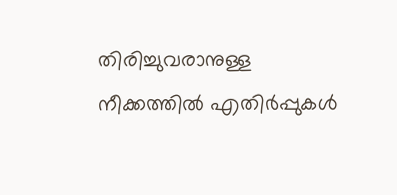തിരിച്ചുവരാനുള്ള നീക്കത്തില്‍ എതിര്‍പ്പുകള്‍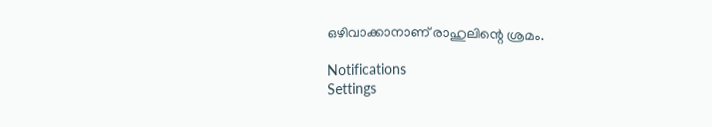ഒഴിവാക്കാനാണ് രാഹുലിന്റെ ശ്രമം.

Notifications
Settings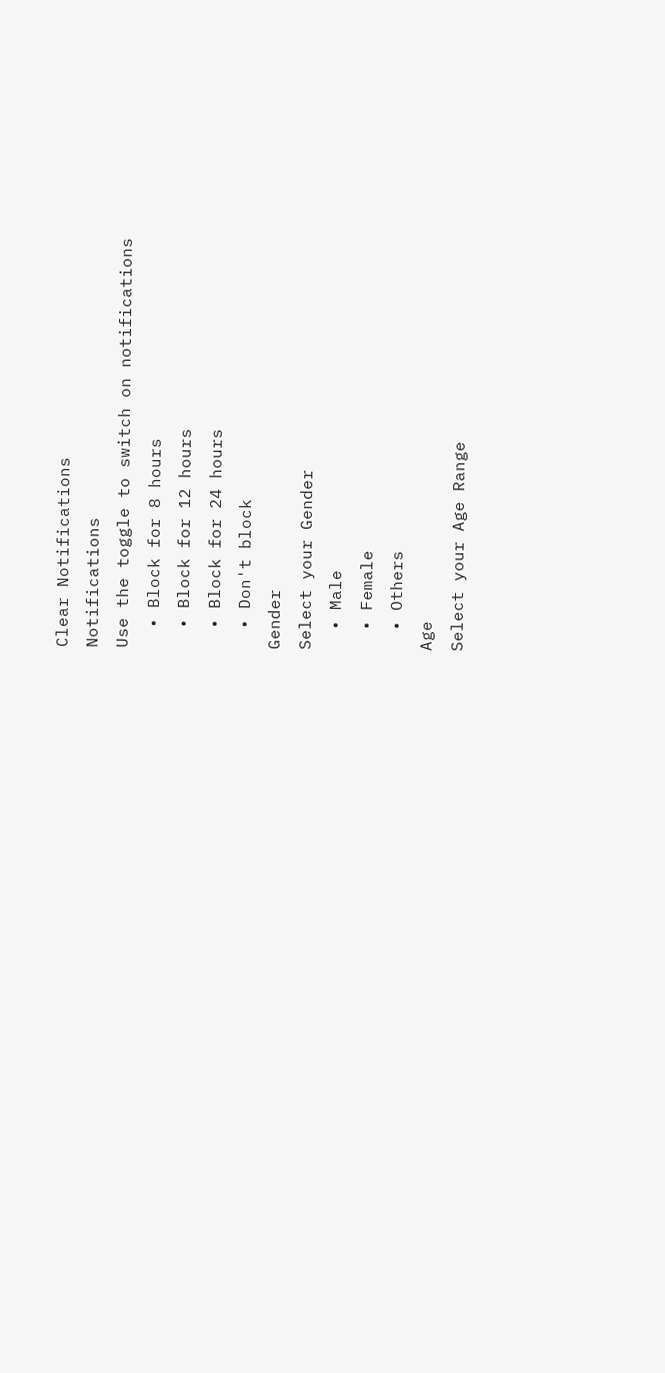Clear Notifications
Notifications
Use the toggle to switch on notifications
  • Block for 8 hours
  • Block for 12 hours
  • Block for 24 hours
  • Don't block
Gender
Select your Gender
  • Male
  • Female
  • Others
Age
Select your Age Range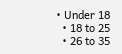• Under 18
  • 18 to 25
  • 26 to 35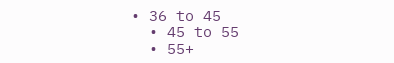• 36 to 45
  • 45 to 55
  • 55+